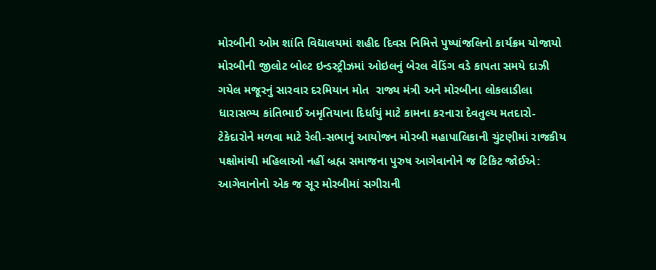મોરબીની ઓમ શાંતિ વિદ્યાલયમાં શહીદ દિવસ નિમિત્તે પુષ્પાંજલિનો કાર્યક્રમ યોજાયો મોરબીની જીલોટ બોલ્ટ ઇન્ડસ્ટ્રીઝમાં ઓઇલનું બેરલ વેડિંગ વડે કાપતા સમયે દાઝી ગયેલ મજૂરનું સારવાર દરમિયાન મોત  રાજ્ય મંત્રી અને મોરબીના લોકલાડીલા ધારાસભ્ય કાંતિભાઈ અમૃતિયાના દિર્ધાયું માટે કામના કરનારા દેવતુલ્ય મતદારો-ટેકેદારોને મળવા માટે રેલી-સભાનું આયોજન મોરબી મહાપાલિકાની ચુંટણીમાં રાજકીય પક્ષોમાંથી મહિલાઓ નહીં બ્રહ્મ સમાજના પુરુષ આગેવાનોને જ ટિકિટ જોઈએ: આગેવાનોનો એક જ સૂર મોરબીમાં સગીરાની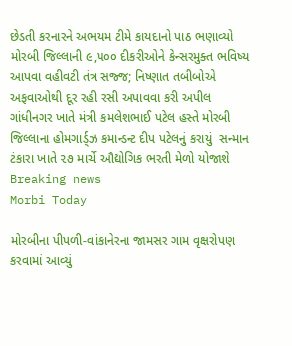છેડતી કરનારને અભયમ ટીમે કાયદાનો પાઠ ભણાવ્યો મોરબી જિલ્લાની ૯,૫૦૦ દીકરીઓને કેન્સરમુક્ત ભવિષ્ય આપવા વહીવટી તંત્ર સજ્જ; નિષ્ણાત તબીબોએ અફવાઓથી દૂર રહી રસી અપાવવા કરી અપીલ ગાંધીનગર ખાતે મંત્રી કમલેશભાઈ પટેલ હસ્તે મોરબી જિલ્લાના હોમગાર્ડ્ઝ કમાન્ડન્ટ દીપ પટેલનું કરાયું  સન્માન ટંકારા ખાતે ૨૭ માર્ચે ઔદ્યોગિક ભરતી મેળો યોજાશે
Breaking news
Morbi Today

મોરબીના પીપળી-વાંકાનેરના જામસર ગામ વૃક્ષરોપણ કરવામાં આવ્યું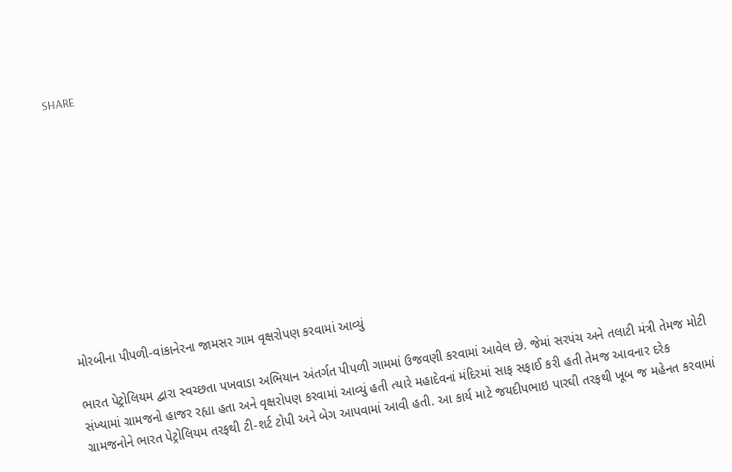SHARE











મોરબીના પીપળી-વાંકાનેરના જામસર ગામ વૃક્ષરોપણ કરવામાં આવ્યું

ભારત પેટ્રોલિયમ દ્વારા સ્વચ્છતા પખવાડા અભિયાન અંતર્ગત પીપળી ગામમાં ઉજવણી કરવામાં આવેલ છે. જેમાં સરપંચ અને તલાટી મંત્રી તેમજ મોટી સંખ્યામાં ગ્રામજનો હાજર રહ્યા હતા અને વૃક્ષરોપણ કરવામાં આવ્યું હતી ત્યારે મહાદેવનાં મંદિરમાં સાફ સફાઈ કરી હતી તેમજ આવનાર દરેક ગ્રામજનોને ભારત પેટ્રોલિયમ તરફથી ટી-શર્ટ ટોપી અને બેગ આપવામાં આવી હતી. આ કાર્ય માટે જયદીપભાઇ પારઘી તરફથી ખૂબ જ મહેનત કરવામાં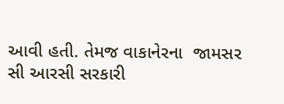આવી હતી. તેમજ વાકાનેરના  જામસર સી આરસી સરકારી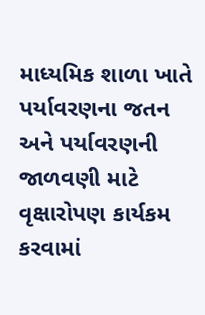માધ્યમિક શાળા ખાતે પર્યાવરણના જતન અને પર્યાવરણની જાળવણી માટે વૃક્ષારોપણ કાર્યકમ કરવામાં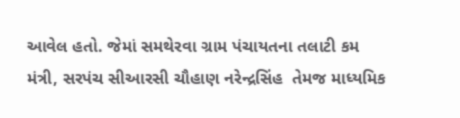આવેલ હતો. જેમાં સમથેરવા ગ્રામ પંચાયતના તલાટી કમ મંત્રી, સરપંચ સીઆરસી ચૌહાણ નરેન્દ્રસિંહ  તેમજ માધ્યમિક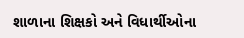શાળાના શિક્ષકો અને વિધાર્થીઓના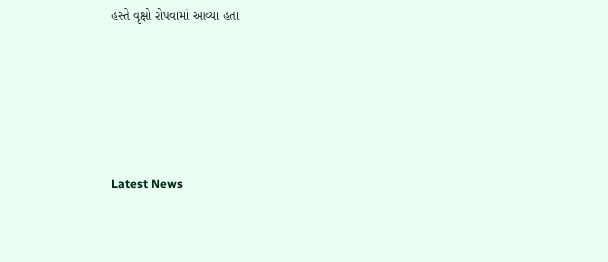હસ્તે વૃક્ષો રોપવામાં આવ્યા હતા






Latest News